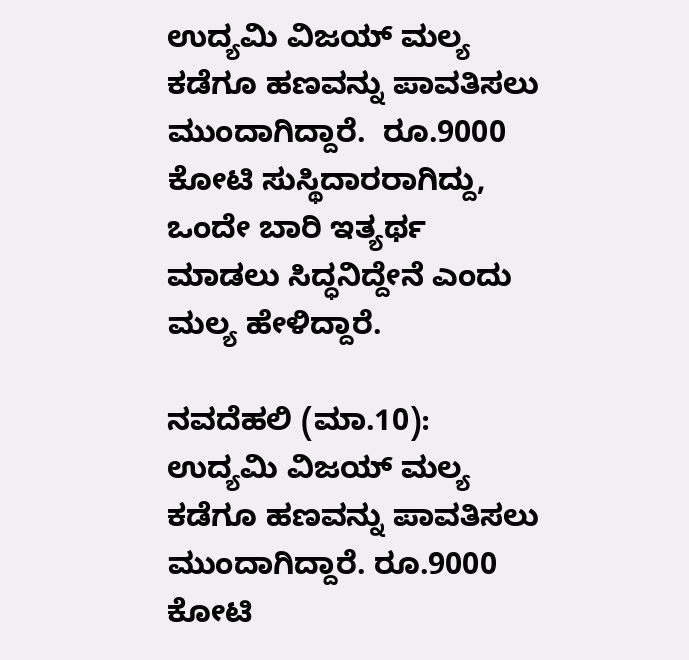ಉದ್ಯಮಿ ವಿಜಯ್ ಮಲ್ಯ ಕಡೆಗೂ ಹಣವನ್ನು ಪಾವತಿಸಲು ಮುಂದಾಗಿದ್ದಾರೆ.  ರೂ.9000 ಕೋಟಿ ಸುಸ್ಥಿದಾರರಾಗಿದ್ದು, ಒಂದೇ ಬಾರಿ ಇತ್ಯರ್ಥ ಮಾಡಲು ಸಿದ್ಧನಿದ್ದೇನೆ ಎಂದು ಮಲ್ಯ ಹೇಳಿದ್ದಾರೆ.

ನವದೆಹಲಿ (ಮಾ.10): ಉದ್ಯಮಿ ವಿಜಯ್ ಮಲ್ಯ ಕಡೆಗೂ ಹಣವನ್ನು ಪಾವತಿಸಲು ಮುಂದಾಗಿದ್ದಾರೆ. ರೂ.9000 ಕೋಟಿ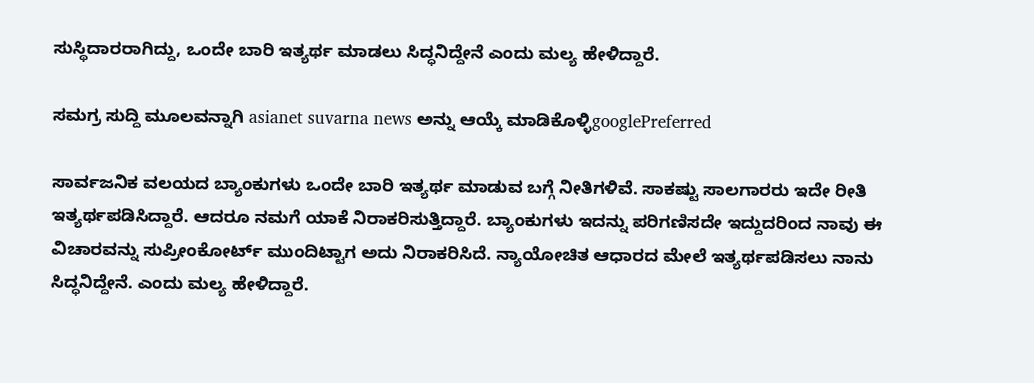ಸುಸ್ಥಿದಾರರಾಗಿದ್ದು, ಒಂದೇ ಬಾರಿ ಇತ್ಯರ್ಥ ಮಾಡಲು ಸಿದ್ಧನಿದ್ದೇನೆ ಎಂದು ಮಲ್ಯ ಹೇಳಿದ್ದಾರೆ.

ಸಮಗ್ರ ಸುದ್ದಿ ಮೂಲವನ್ನಾಗಿ asianet suvarna news ಅನ್ನು ಆಯ್ಕೆ ಮಾಡಿಕೊಳ್ಳಿgooglePreferred

ಸಾರ್ವಜನಿಕ ವಲಯದ ಬ್ಯಾಂಕುಗಳು ಒಂದೇ ಬಾರಿ ಇತ್ಯರ್ಥ ಮಾಡುವ ಬಗ್ಗೆ ನೀತಿಗಳಿವೆ. ಸಾಕಷ್ಟು ಸಾಲಗಾರರು ಇದೇ ರೀತಿ ಇತ್ಯರ್ಥಪಡಿಸಿದ್ದಾರೆ. ಆದರೂ ನಮಗೆ ಯಾಕೆ ನಿರಾಕರಿಸುತ್ತಿದ್ದಾರೆ. ಬ್ಯಾಂಕುಗಳು ಇದನ್ನು ಪರಿಗಣಿಸದೇ ಇದ್ದುದರಿಂದ ನಾವು ಈ ವಿಚಾರವನ್ನು ಸುಪ್ರೀಂಕೋರ್ಟ್ ಮುಂದಿಟ್ಟಾಗ ಅದು ನಿರಾಕರಿಸಿದೆ. ನ್ಯಾಯೋಚಿತ ಆಧಾರದ ಮೇಲೆ ಇತ್ಯರ್ಥಪಡಿಸಲು ನಾನು ಸಿದ್ಧನಿದ್ದೇನೆ. ಎಂದು ಮಲ್ಯ ಹೇಳಿದ್ದಾರೆ.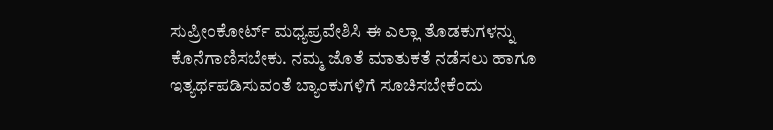ಸುಪ್ರೀಂಕೋರ್ಟ್ ಮಧ್ಯಪ್ರವೇಶಿಸಿ ಈ ಎಲ್ಲಾ ತೊಡಕುಗಳನ್ನು ಕೊನೆಗಾಣಿಸಬೇಕು. ನಮ್ಮ ಜೊತೆ ಮಾತುಕತೆ ನಡೆಸಲು ಹಾಗೂ ಇತ್ಯರ್ಥಪಡಿಸುವಂತೆ ಬ್ಯಾಂಕುಗಳಿಗೆ ಸೂಚಿಸಬೇಕೆಂದು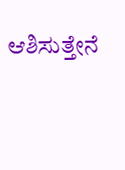ಆಶಿಸುತ್ತೇನೆ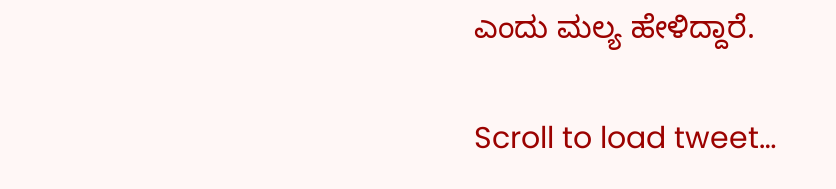ಎಂದು ಮಲ್ಯ ಹೇಳಿದ್ದಾರೆ.

Scroll to load tweet…